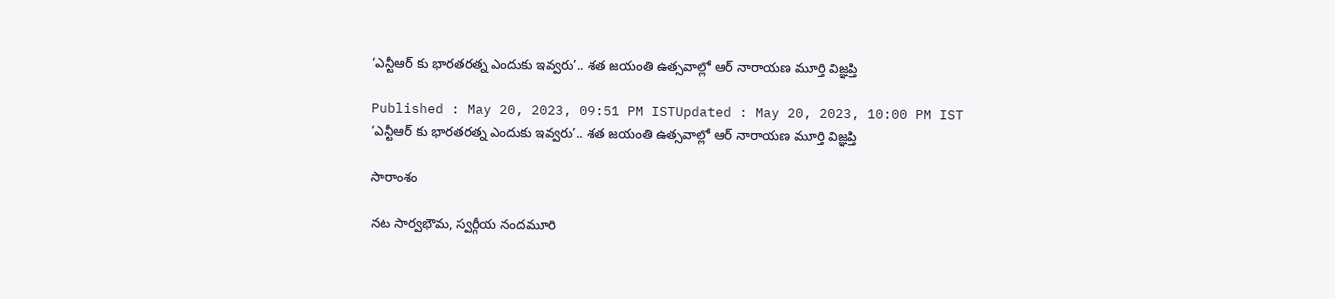‘ఎన్టీఆర్ కు భారతరత్న ఎందుకు ఇవ్వరు’.. శత జయంతి ఉత్సవాల్లో ఆర్ నారాయణ మూర్తి విజ్ఞప్తి

Published : May 20, 2023, 09:51 PM ISTUpdated : May 20, 2023, 10:00 PM IST
‘ఎన్టీఆర్ కు భారతరత్న ఎందుకు ఇవ్వరు’.. శత జయంతి ఉత్సవాల్లో ఆర్ నారాయణ మూర్తి విజ్ఞప్తి

సారాంశం

నట సార్వభౌమ, స్వర్గీయ నందమూరి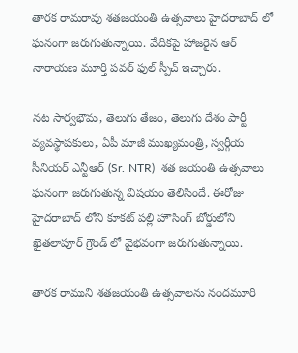తారక రామరావు శతజయంతి ఉత్సవాలు హైదరాబాద్ లో ఘనంగా జరుగుతున్నాయి. వేదికపై హాజరైన ఆర్ నారాయణ మూర్తి పవర్ ఫుల్ స్పీచ్ ఇచ్చారు.

నట సార్వభౌమ, తెలుగు తేజం, తెలుగు దేశం పార్టీ వ్యవస్థాపకులు, ఏపీ మాజీ ముఖ్యమంత్రి, స్వర్గీయ సీనియర్ ఎన్టీఆర్ (Sr. NTR)  శత జయంతి ఉత్సవాలు ఘనంగా జరుగుతున్న విషయం తెలిసిందే. ఈరోజు హైదరాబాద్ లోని కూకట్ పల్లి హౌసింగ్ బోర్డులోని ఖైతలాపూర్ గ్రౌండ్ లో వైభవంగా జరుగుతున్నాయి.

తారక రాముని శతజయంతి ఉత్సవాలను నందమూరి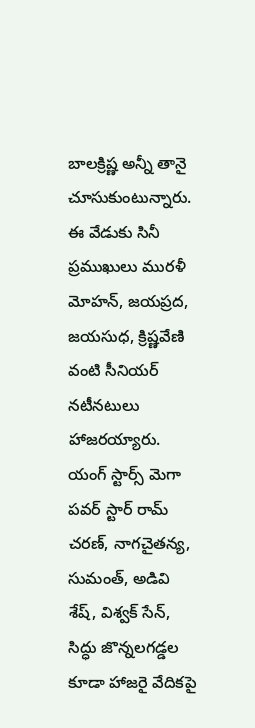బాలక్రిష్ణ అన్నీ తానై చూసుకుంటున్నారు. ఈ వేడుకు సినీ ప్రముఖులు మురళీ మోహన్, జయప్రద, జయసుధ, క్రిష్ణవేణి వంటి సీనియర్ నటీనటులు హాజరయ్యారు. యంగ్ స్టార్స్ మెగా పవర్ స్టార్ రామ్ చరణ్, నాగచైతన్య, సుమంత్, అడివి శేష్, విశ్వక్ సేన్, సిద్ధు జొన్నలగడ్డల కూడా హాజరై వేదికపై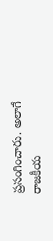ప్రసంగించారు. అలాగే రాజకీయ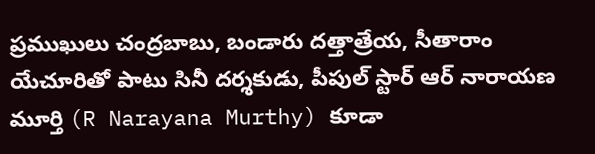ప్రముఖులు చంద్రబాబు, బండారు దత్తాత్రేయ, సీతారాం యేచూరితో పాటు సినీ దర్శకుడు, పీపుల్ స్టార్ ఆర్ నారాయణ మూర్తి (R Narayana Murthy) కూడా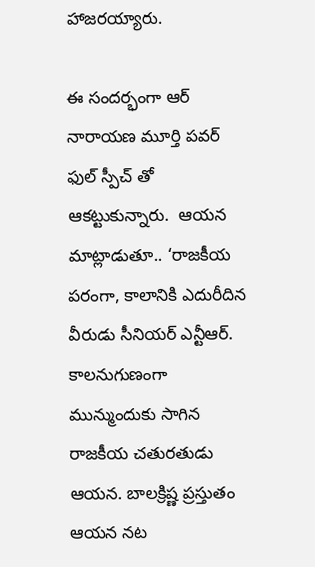హాజరయ్యారు.

ఈ సందర్భంగా ఆర్ నారాయణ మూర్తి పవర్ ఫుల్ స్పీచ్ తో ఆకట్టుకున్నారు.  ఆయన మాట్లాడుతూ.. ‘రాజకీయ పరంగా, కాలానికి ఎదురీదిన వీరుడు సీనియర్ ఎన్టీఆర్. కాలనుగుణంగా మున్ముందుకు సాగిన రాజకీయ చతురతుడు ఆయన. బాలక్రిష్ణ ప్రస్తుతం ఆయన నట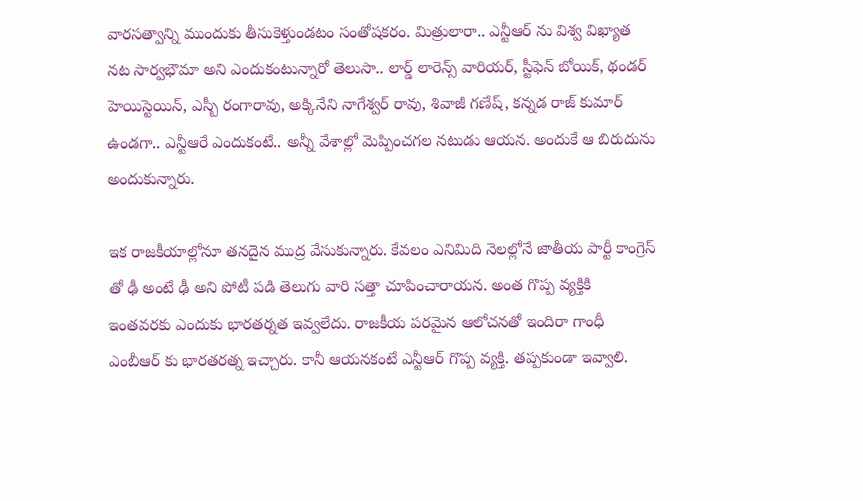వారసత్వాన్ని ముందుకు తీసుకెళ్తుండటం సంతోషకరం. మిత్రులారా.. ఎన్టీఆర్ ను విశ్వ విఖ్యాత నట సార్వభౌమా అని ఎందుకంటున్నారో తెలుసా.. లార్డ్ లారెన్స్ వారియర్, స్టీఫెన్ బోయిక్, థండర్ హెయిస్టెయిన్, ఎస్బీ రంగారావు, అక్కినేని నాగేశ్వర్ రావు, శివాజీ గణేష్, కన్నడ రాజ్ కుమార్ ఉండగా.. ఎన్టీఆరే ఎందుకంటే.. అన్నీ వేశాల్లో మెప్పించగల నటుడు ఆయన. అందుకే ఆ బిరుదును అందుకున్నారు.

ఇక రాజకీయాల్లోనూ తనదైన ముద్ర వేసుకున్నారు. కేవలం ఎనిమిది నెలల్లోనే జాతీయ పార్టీ కాంగ్రెస్ తో ఢీ అంటే ఢీ అని పోటీ పడి తెలుగు వారి సత్తా చూపించారాయన. అంత గొప్ప వ్యక్తికి ఇంతవరకు ఎందుకు భారతర్నత ఇవ్వలేదు. రాజకీయ పరమైన ఆలోచనతో ఇందిరా గాంధీ ఎంబీఆర్ కు భారతరత్న ఇచ్చారు. కానీ ఆయనకంటే ఎన్టీఆర్ గొప్ప వ్యక్తి. తప్పకుండా ఇవ్వాలి.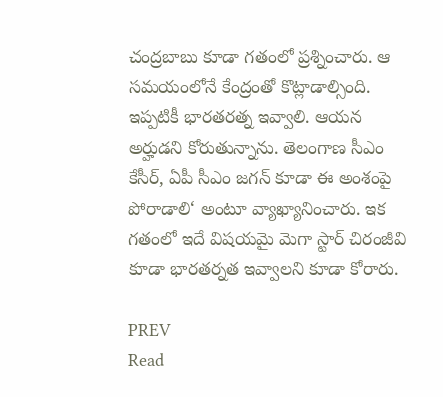చంద్రబాబు కూడా గతంలో ప్రశ్నించారు. ఆ సమయంలోనే కేంద్రంతో కొట్లాడాల్సింది. ఇప్పటికీ భారతరత్న ఇవ్వాలి. ఆయన అర్హుడని కోరుతున్నాను. తెలంగాణ సీఎం కేసీర్, ఏపీ సీఎం జగన్ కూడా ఈ అంశంపై పోరాడాలి‘ అంటూ వ్యాఖ్యానించారు. ఇక గతంలో ఇదే విషయమై మెగా స్టార్ చిరంజీవి కూడా భారతర్నత ఇవ్వాలని కూడా కోరారు.

PREV
Read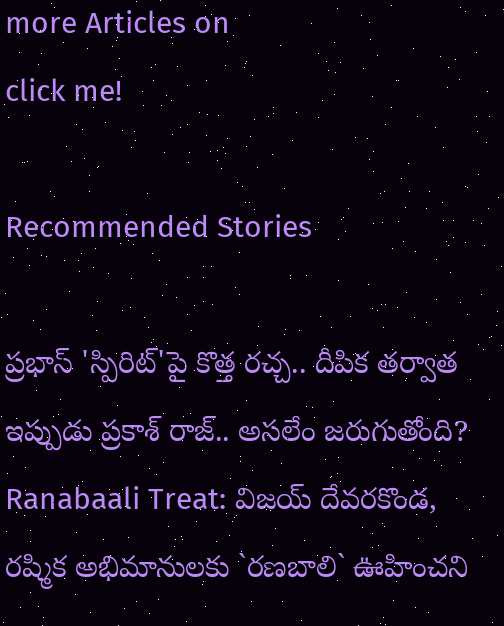more Articles on
click me!

Recommended Stories

ప్రభాస్ 'స్పిరిట్'పై కొత్త రచ్చ.. దీపిక తర్వాత ఇప్పుడు ప్రకాశ్ రాజ్.. అసలేం జరుగుతోంది?
Ranabaali Treat: విజయ్‌ దేవరకొండ, రష్మిక అభిమానులకు `రణబాలి` ఊహించని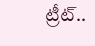ట్రీట్‌..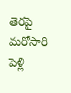తెరపై మరోసారి పెళ్లి